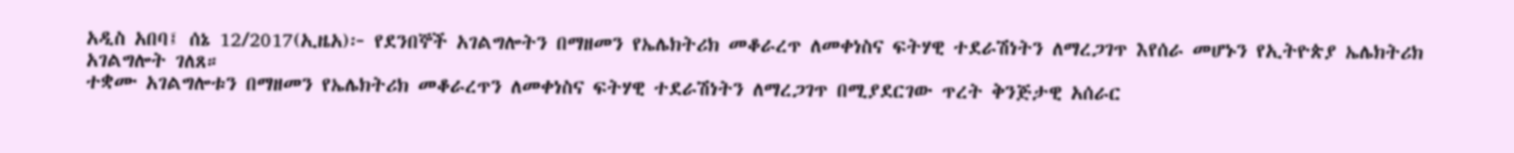አዲስ አበባ፤ ሰኔ 12/2017(ኢዜአ)፦ የደንበኞች አገልግሎትን በማዘመን የኤሌክትሪክ መቆራረጥ ለመቀነስና ፍትሃዊ ተደራሽነትን ለማረጋገጥ እየሰራ መሆኑን የኢትዮጵያ ኤሌክትሪክ አገልግሎት ገለጸ።
ተቋሙ አገልግሎቱን በማዘመን የኤሌክትሪክ መቆራረጥን ለመቀነስና ፍትሃዊ ተደራሽነትን ለማረጋገጥ በሚያደርገው ጥረት ቅንጅታዊ አሰራር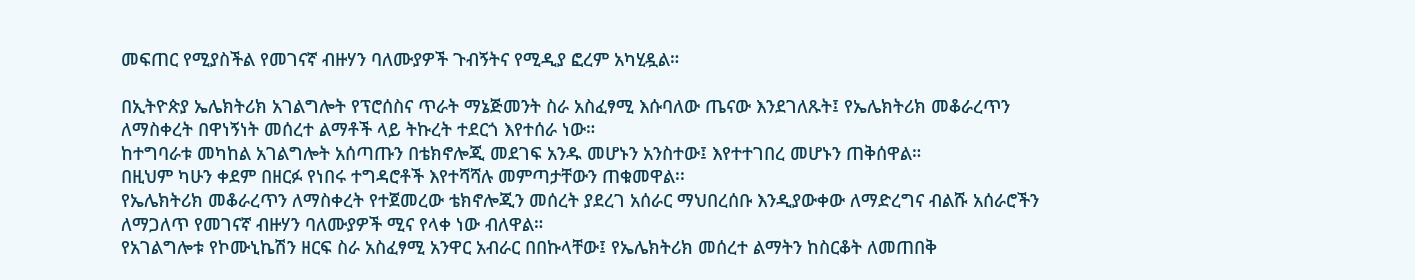መፍጠር የሚያስችል የመገናኛ ብዙሃን ባለሙያዎች ጉብኝትና የሚዲያ ፎረም አካሂዷል።

በኢትዮጵያ ኤሌክትሪክ አገልግሎት የፕሮሰስና ጥራት ማኔጅመንት ስራ አስፈፃሚ እሱባለው ጤናው እንደገለጹት፤ የኤሌክትሪክ መቆራረጥን ለማስቀረት በዋነኝነት መሰረተ ልማቶች ላይ ትኩረት ተደርጎ እየተሰራ ነው።
ከተግባራቱ መካከል አገልግሎት አሰጣጡን በቴክኖሎጂ መደገፍ አንዱ መሆኑን አንስተው፤ እየተተገበረ መሆኑን ጠቅሰዋል።
በዚህም ካሁን ቀደም በዘርፉ የነበሩ ተግዳሮቶች እየተሻሻሉ መምጣታቸውን ጠቁመዋል፡፡
የኤሌክትሪክ መቆራረጥን ለማስቀረት የተጀመረው ቴክኖሎጂን መሰረት ያደረገ አሰራር ማህበረሰቡ እንዲያውቀው ለማድረግና ብልሹ አሰራሮችን ለማጋለጥ የመገናኛ ብዙሃን ባለሙያዎች ሚና የላቀ ነው ብለዋል።
የአገልግሎቱ የኮሙኒኬሽን ዘርፍ ስራ አስፈፃሚ አንዋር አብራር በበኩላቸው፤ የኤሌክትሪክ መሰረተ ልማትን ከስርቆት ለመጠበቅ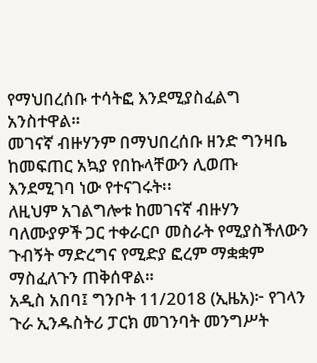የማህበረሰቡ ተሳትፎ እንደሚያስፈልግ አንስተዋል።
መገናኛ ብዙሃንም በማህበረሰቡ ዘንድ ግንዛቤ ከመፍጠር አኳያ የበኩላቸውን ሊወጡ እንደሚገባ ነው የተናገሩት፡፡
ለዚህም አገልግሎቱ ከመገናኛ ብዙሃን ባለሙያዎች ጋር ተቀራርቦ መስራት የሚያስችለውን ጉብኝት ማድረግና የሚድያ ፎረም ማቋቋም ማስፈለጉን ጠቅሰዋል።
አዲስ አበባ፤ ግንቦት 11/2018 (ኢዜአ)፦ የገላን ጉራ ኢንዱስትሪ ፓርክ መገንባት መንግሥት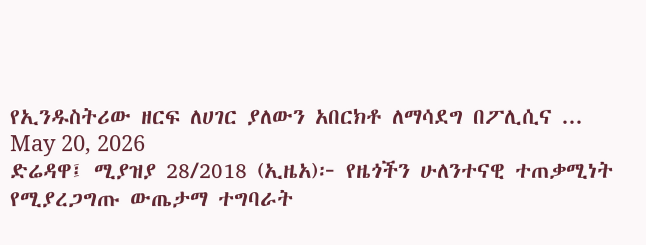የኢንዱስትሪው ዘርፍ ለሀገር ያለውን አበርክቶ ለማሳደግ በፖሊሲና ...
May 20, 2026
ድሬዳዋ፤ ሚያዝያ 28/2018 (ኢዜአ)፦ የዜጎችን ሁለንተናዊ ተጠቃሚነት የሚያረጋግጡ ውጤታማ ተግባራት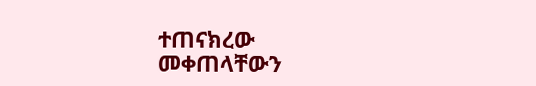ተጠናክረው መቀጠላቸውን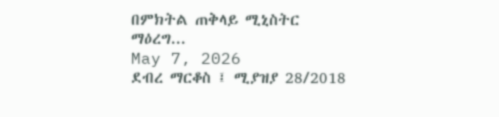በምክትል ጠቅላይ ሚኒስትር ማዕረግ...
May 7, 2026
ደብረ ማርቆስ ፤ ሚያዝያ 28/2018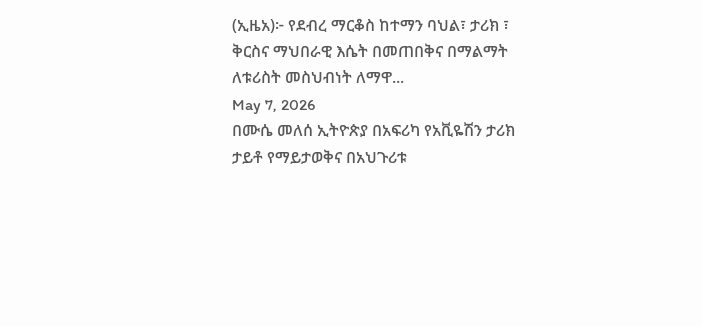(ኢዜአ)፦ የደብረ ማርቆስ ከተማን ባህል፣ ታሪክ ፣ ቅርስና ማህበራዊ እሴት በመጠበቅና በማልማት ለቱሪስት መስህብነት ለማዋ...
May 7, 2026
በሙሴ መለሰ ኢትዮጵያ በአፍሪካ የአቪዬሽን ታሪክ ታይቶ የማይታወቅና በአህጉሪቱ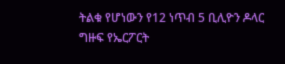ትልቁ የሆነውን የ12 ነጥብ 5 ቢሊዮን ዶላር ግዙፍ የኤርፖርት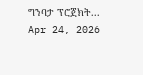ግንባታ ፕሮጀክት...
Apr 24, 2026